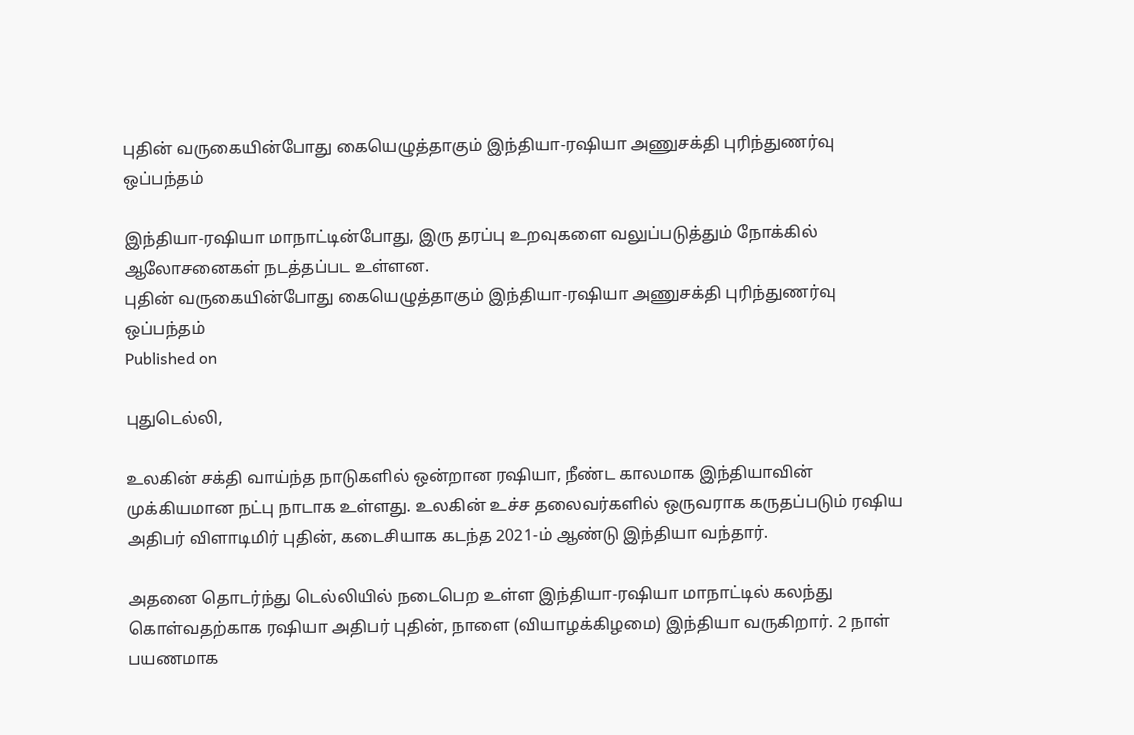புதின் வருகையின்போது கையெழுத்தாகும் இந்தியா-ரஷியா அணுசக்தி புரிந்துணர்வு ஒப்பந்தம்

இந்தியா-ரஷியா மாநாட்டின்போது, இரு தரப்பு உறவுகளை வலுப்படுத்தும் நோக்கில் ஆலோசனைகள் நடத்தப்பட உள்ளன.
புதின் வருகையின்போது கையெழுத்தாகும் இந்தியா-ரஷியா அணுசக்தி புரிந்துணர்வு ஒப்பந்தம்
Published on

புதுடெல்லி,

உலகின் சக்தி வாய்ந்த நாடுகளில் ஒன்றான ரஷியா, நீண்ட காலமாக இந்தியாவின் முக்கியமான நட்பு நாடாக உள்ளது. உலகின் உச்ச தலைவர்களில் ஒருவராக கருதப்படும் ரஷிய அதிபர் விளாடிமிர் புதின், கடைசியாக கடந்த 2021-ம் ஆண்டு இந்தியா வந்தார்.

அதனை தொடர்ந்து டெல்லியில் நடைபெற உள்ள இந்தியா-ரஷியா மாநாட்டில் கலந்து கொள்வதற்காக ரஷியா அதிபர் புதின், நாளை (வியாழக்கிழமை) இந்தியா வருகிறார். 2 நாள் பயணமாக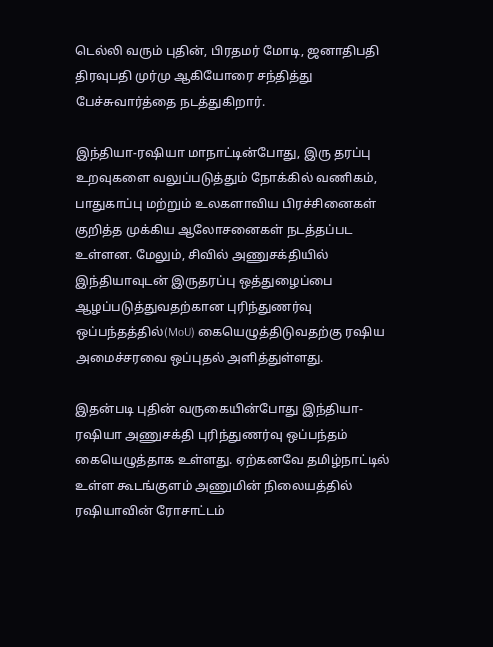டெல்லி வரும் புதின், பிரதமர் மோடி, ஜனாதிபதி திரவுபதி முர்மு ஆகியோரை சந்தித்து பேச்சுவார்த்தை நடத்துகிறார்.

இந்தியா-ரஷியா மாநாட்டின்போது, இரு தரப்பு உறவுகளை வலுப்படுத்தும் நோக்கில் வணிகம், பாதுகாப்பு மற்றும் உலகளாவிய பிரச்சினைகள் குறித்த முக்கிய ஆலோசனைகள் நடத்தப்பட உள்ளன. மேலும், சிவில் அணுசக்தியில் இந்தியாவுடன் இருதரப்பு ஒத்துழைப்பை ஆழப்படுத்துவதற்கான புரிந்துணர்வு ஒப்பந்தத்தில்(MoU) கையெழுத்திடுவதற்கு ரஷிய அமைச்சரவை ஒப்புதல் அளித்துள்ளது.

இதன்படி புதின் வருகையின்போது இந்தியா-ரஷியா அணுசக்தி புரிந்துணர்வு ஒப்பந்தம் கையெழுத்தாக உள்ளது. ஏற்கனவே தமிழ்நாட்டில் உள்ள கூடங்குளம் அணுமின் நிலையத்தில் ரஷியாவின் ரோசாட்டம்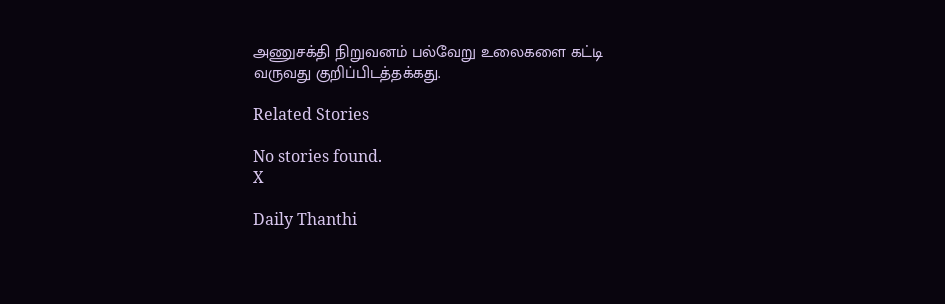அணுசக்தி நிறுவனம் பல்வேறு உலைகளை கட்டி வருவது குறிப்பிடத்தக்கது.

Related Stories

No stories found.
X

Daily Thanthi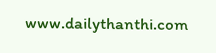www.dailythanthi.com